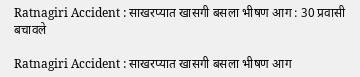Ratnagiri Accident : साखरप्यात खासगी बसला भीषण आग : 30 प्रवासी बचावले

Ratnagiri Accident : साखरप्यात खासगी बसला भीषण आग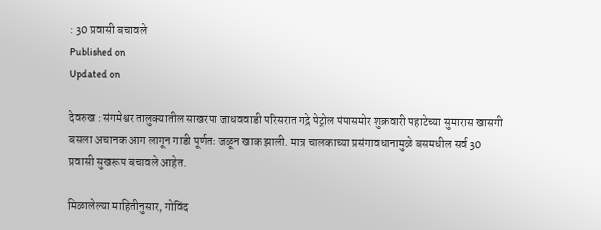: 30 प्रवासी बचावले
Published on
Updated on

देवरुख : संगमेश्वर तालुक्यातील साखरपा जाधववाडी परिसरात गद्रे पेट्रोल पंपासमोर शुक्रवारी पहाटेच्या सुमारास खासगी बसला अचानक आग लागून गाडी पूर्णतः जळून खाक झाली. मात्र चालकाच्या प्रसंगावधानामुळे बसमधील सर्व 30 प्रवासी सुखरूप बचावले आहेत.

मिळालेल्या माहितीनुसार, गोविंद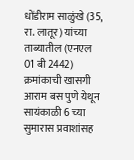धोंडीराम साळुंखे (35, रा. लातूर) यांच्या ताब्यातील (एनएल 01 बी 2442) क्रमांकाची खासगी आराम बस पुणे येथून सायंकाळी 6 च्या सुमारास प्रवाशांसह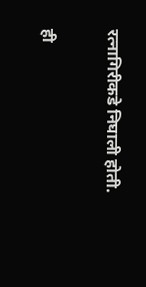रत्नागिरीकडे निघाली होती.

ही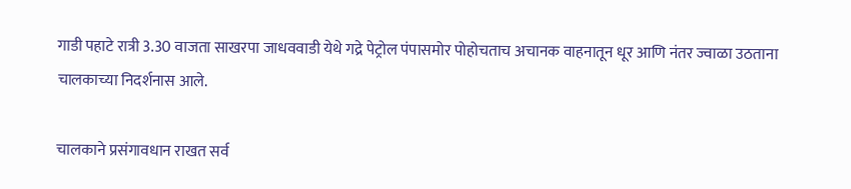गाडी पहाटे रात्री 3.30 वाजता साखरपा जाधववाडी येथे गद्रे पेट्रोल पंपासमोर पोहोचताच अचानक वाहनातून धूर आणि नंतर ज्वाळा उठताना चालकाच्या निदर्शनास आले.

चालकाने प्रसंगावधान राखत सर्व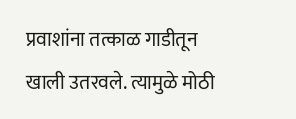प्रवाशांना तत्काळ गाडीतून खाली उतरवले. त्यामुळे मोठी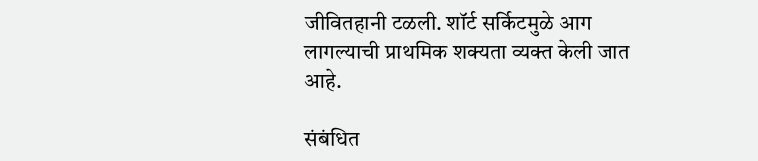जीवितहानी टळली. शॉर्ट सर्किटमुळे आग लागल्याची प्राथमिक शक्यता व्यक्त केली जात आहे.

संबंधित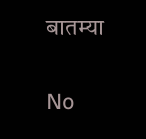बातम्या

No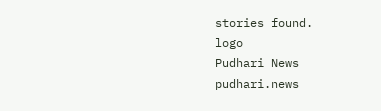stories found.
logo
Pudhari News
pudhari.news